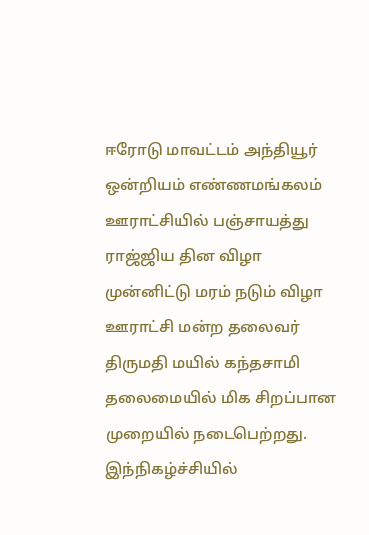ஈரோடு மாவட்டம் அந்தியூர் ஒன்றியம் எண்ணமங்கலம் ஊராட்சியில் பஞ்சாயத்து ராஜ்ஜிய தின விழா முன்னிட்டு மரம் நடும் விழா ஊராட்சி மன்ற தலைவர் திருமதி மயில் கந்தசாமி தலைமையில் மிக சிறப்பான முறையில் நடைபெற்றது.
இந்நிகழ்ச்சியில்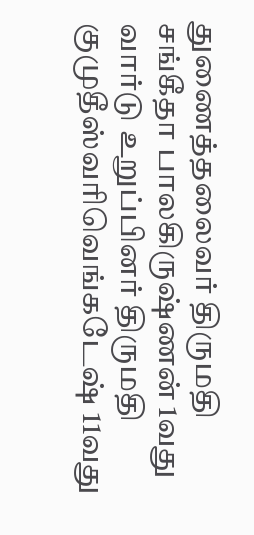துணைத்தலைவர் திருமதி சங்கீதா பாலகிருஷ்ணன் 1வது வார்டு உறுப்பினர் திருமதி குமுதீஸ்வரிவெங்கடேஷ் 11வது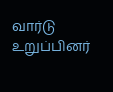வார்டு உறுப்பினர்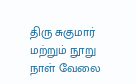திரு சுகுமார் மற்றும் நூறு நாள் வேலை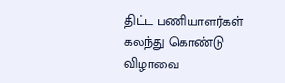திட்ட பணியாளர்கள் கலந்து கொண்டு விழாவை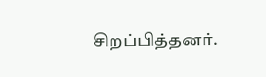சிறப்பித்தனர்.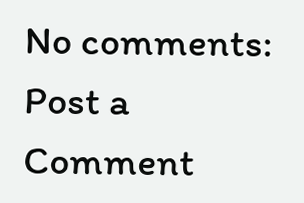No comments:
Post a Comment